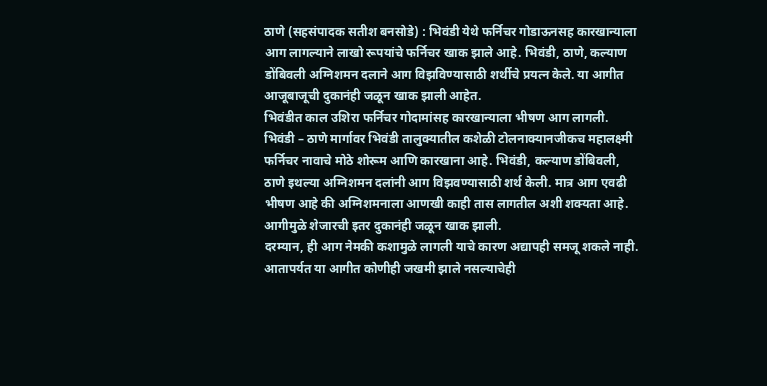ठाणे (सहसंपादक सतीश बनसोडे) : भिवंडी येथे फर्निचर गोडाऊनसह कारखान्याला आग लागल्याने लाखो रूपयांचे फर्निचर खाक झाले आहे. भिवंडी, ठाणे, कल्याण डोंबिवली अग्निशमन दलाने आग विझविण्यासाठी शर्थीचे प्रयत्न केले. या आगीत आजूबाजूची दुकानंही जळून खाक झाली आहेत.
भिवंडीत काल उशिरा फर्निचर गोदामांसह कारखान्याला भीषण आग लागली. भिवंडी – ठाणे मार्गावर भिवंडी तालुक्यातील कशेळी टोलनाक्यानजीकच महालक्ष्मी फर्निचर नावाचे मोठे शोरूम आणि कारखाना आहे. भिवंडी, कल्याण डोंबिवली, ठाणे इथल्या अग्निशमन दलांनी आग विझवण्यासाठी शर्थ केली. मात्र आग एवढी भीषण आहे की अग्निशमनाला आणखी काही तास लागतील अशी शक्यता आहे. आगीमुळे शेजारची इतर दुकानंही जळून खाक झाली.
दरम्यान, ही आग नेमकी कशामुळे लागली याचे कारण अद्यापही समजू शकले नाही. आतापर्यत या आगीत कोणीही जखमी झाले नसल्याचेही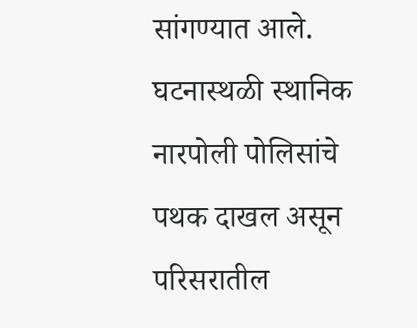सांगण्यात आले. घटनास्थळी स्थानिक नारपोली पोलिसांचे पथक दाखल असून परिसरातील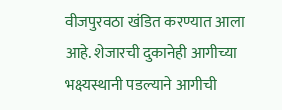वीजपुरवठा खंडित करण्यात आला आहे. शेजारची दुकानेही आगीच्या भक्ष्यस्थानी पडल्याने आगीची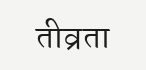तीव्रता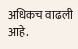अधिकच वाढली आहे.